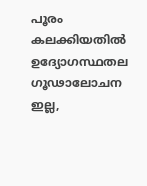പൂരം കലക്കിയതില്‍ ഉദ്യോഗസ്ഥതല ഗൂഢാലോചന ഇല്ല,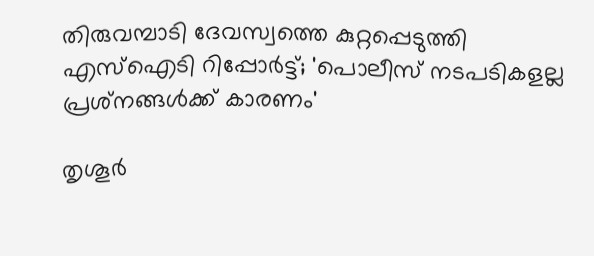തിരുവമ്പാടി ദേവസ്വത്തെ കുറ്റപ്പെടുത്തി എസ്‌ഐടി റിപ്പോര്‍ട്ട്; 'പൊലീസ് നടപടികളല്ല പ്രശ്‌നങ്ങള്‍ക്ക് കാരണം'

തൃശൂര്‍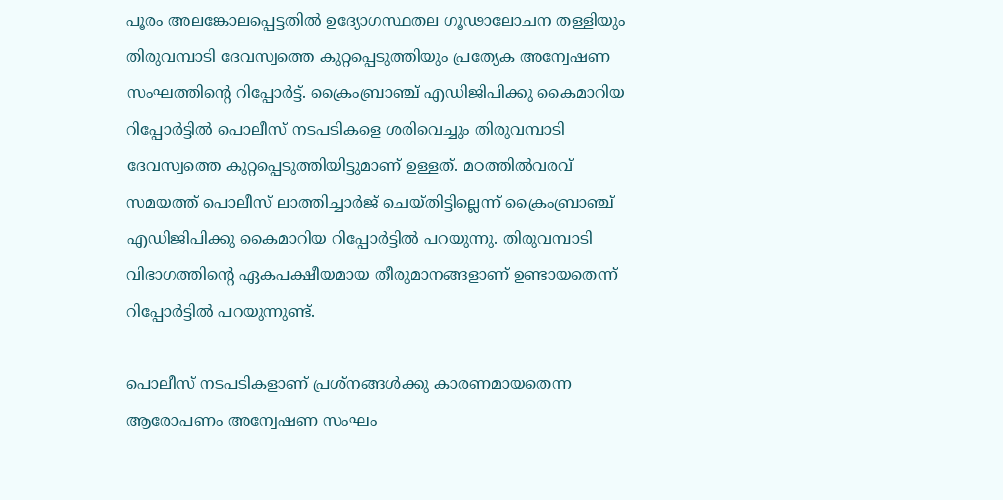പൂരം അലങ്കോലപ്പെട്ടതില്‍ ഉദ്യോഗസ്ഥതല ഗൂഢാലോചന തള്ളിയും തിരുവമ്പാടി ദേവസ്വത്തെ കുറ്റപ്പെടുത്തിയും പ്രത്യേക അന്വേഷണ സംഘത്തിന്റെ റിപ്പോര്‍ട്ട്. ക്രൈംബ്രാഞ്ച് എഡിജിപിക്കു കൈമാറിയ റിപ്പോര്‍ട്ടില്‍ പൊലീസ് നടപടികളെ ശരിവെച്ചും തിരുവമ്പാടി ദേവസ്വത്തെ കുറ്റപ്പെടുത്തിയിട്ടുമാണ് ഉള്ളത്. മഠത്തില്‍വരവ് സമയത്ത് പൊലീസ് ലാത്തിച്ചാര്‍ജ് ചെയ്തിട്ടില്ലെന്ന് ക്രൈംബ്രാഞ്ച് എഡിജിപിക്കു കൈമാറിയ റിപ്പോര്‍ട്ടില്‍ പറയുന്നു. തിരുവമ്പാടി വിഭാഗത്തിന്റെ ഏകപക്ഷീയമായ തീരുമാനങ്ങളാണ് ഉണ്ടായതെന്ന് റിപ്പോര്‍ട്ടില്‍ പറയുന്നുണ്ട്.

പൊലീസ് നടപടികളാണ് പ്രശ്നങ്ങള്‍ക്കു കാരണമായതെന്ന ആരോപണം അന്വേഷണ സംഘം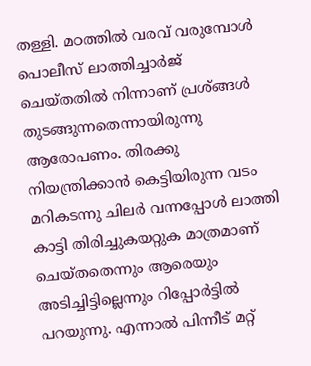തള്ളി. മഠത്തില്‍ വരവ് വരുമ്പോള്‍ പൊലീസ് ലാത്തിച്ചാര്‍ജ് ചെയ്തതില്‍ നിന്നാണ് പ്രശ്ങ്ങള്‍ തുടങ്ങുന്നതെന്നായിരുന്നു ആരോപണം. തിരക്കു നിയന്ത്രിക്കാന്‍ കെട്ടിയിരുന്ന വടം മറികടന്നു ചിലര്‍ വന്നപ്പോള്‍ ലാത്തി കാട്ടി തിരിച്ചുകയറ്റുക മാത്രമാണ് ചെയ്തതെന്നും ആരെയും അടിച്ചിട്ടില്ലെന്നും റിപ്പോര്‍ട്ടില്‍ പറയുന്നു. എന്നാല്‍ പിന്നീട് മറ്റ്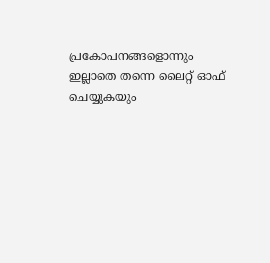പ്രകോപനങ്ങളൊന്നും ഇല്ലാതെ തന്നെ ലൈറ്റ് ഓഫ് ചെയ്യുകയും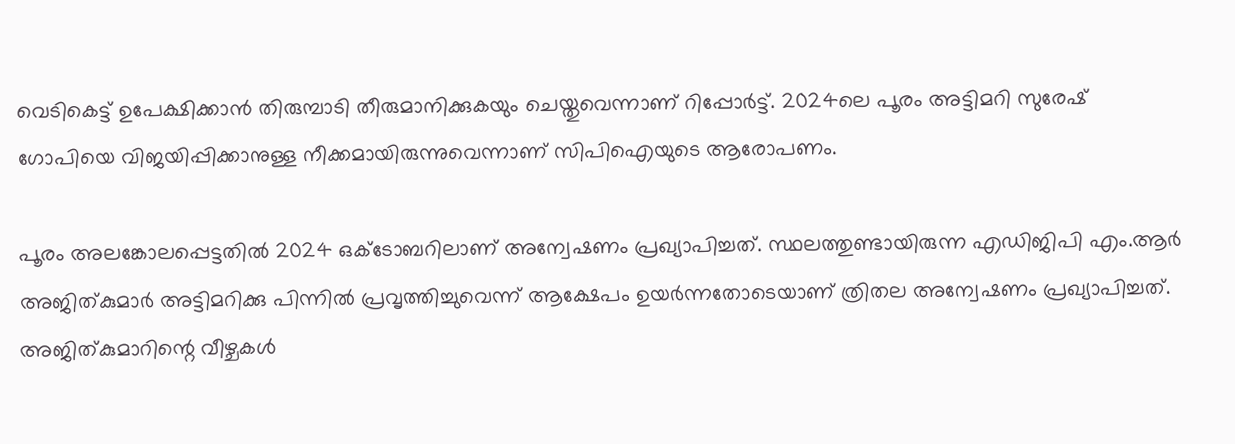വെടികെട്ട് ഉപേക്ഷിക്കാന്‍ തിരുമ്പാടി തീരുമാനിക്കുകയും ചെയ്തുവെന്നാണ് റിപ്പോര്‍ട്ട്. 2024ലെ പൂരം അട്ടിമറി സുരേഷ് ഗോപിയെ വിജയിപ്പിക്കാനുള്ള നീക്കമായിരുന്നുവെന്നാണ് സിപിഐയുടെ ആരോപണം.

പൂരം അലങ്കോലപ്പെട്ടതില്‍ 2024 ഒക്ടോബറിലാണ് അന്വേഷണം പ്രഖ്യാപിച്ചത്. സ്ഥലത്തുണ്ടായിരുന്ന എഡിജിപി എം.ആര്‍ അജിത്കുമാര്‍ അട്ടിമറിക്കു പിന്നില്‍ പ്രവൃത്തിച്ചുവെന്ന് ആക്ഷേപം ഉയര്‍ന്നതോടെയാണ് ത്രിതല അന്വേഷണം പ്രഖ്യാപിച്ചത്. അജിത്കുമാറിന്റെ വീഴ്ചകള്‍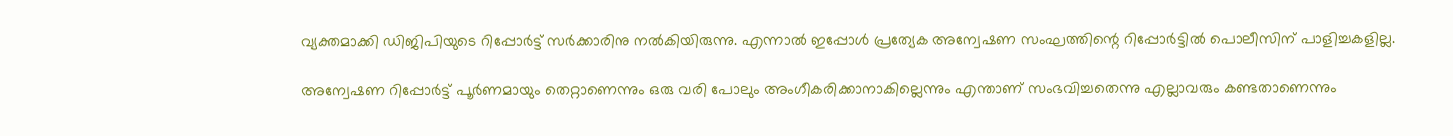വ്യക്തമാക്കി ഡിജിപിയുടെ റിപ്പോര്‍ട്ട് സര്‍ക്കാരിനു നല്‍കിയിരുന്നു. എന്നാല്‍ ഇപ്പോള്‍ പ്രത്യേക അന്വേഷണ സംഘത്തിന്റെ റിപ്പോര്‍ട്ടില്‍ പൊലീസിന് പാളിച്ചകളില്ല.

അന്വേഷണ റിപ്പോര്‍ട്ട് പൂര്‍ണമായും തെറ്റാണെന്നും ഒരു വരി പോലും അംഗീകരിക്കാനാകില്ലെന്നും എന്താണ് സംഭവിച്ചതെന്നു എല്ലാവരും കണ്ടതാണെന്നും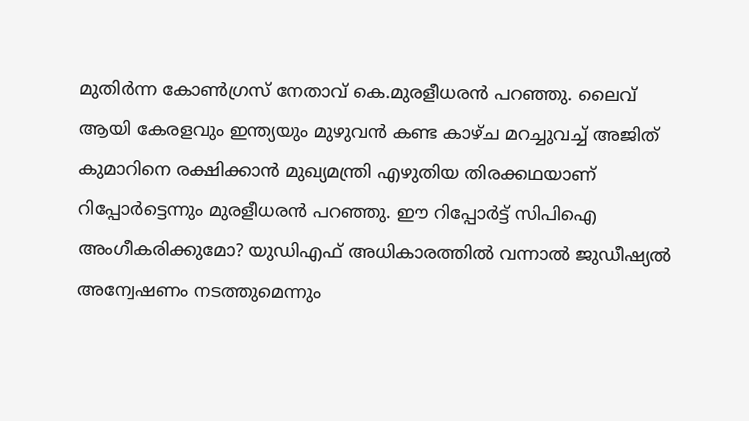മുതിര്‍ന്ന കോണ്‍ഗ്രസ് നേതാവ് കെ.മുരളീധരന്‍ പറഞ്ഞു. ലൈവ് ആയി കേരളവും ഇന്ത്യയും മുഴുവന്‍ കണ്ട കാഴ്ച മറച്ചുവച്ച് അജിത് കുമാറിനെ രക്ഷിക്കാന്‍ മുഖ്യമന്ത്രി എഴുതിയ തിരക്കഥയാണ് റിപ്പോര്‍ട്ടെന്നും മുരളീധരന്‍ പറഞ്ഞു. ഈ റിപ്പോര്‍ട്ട് സിപിഐ അംഗീകരിക്കുമോ? യുഡിഎഫ് അധികാരത്തില്‍ വന്നാല്‍ ജുഡീഷ്യല്‍ അന്വേഷണം നടത്തുമെന്നും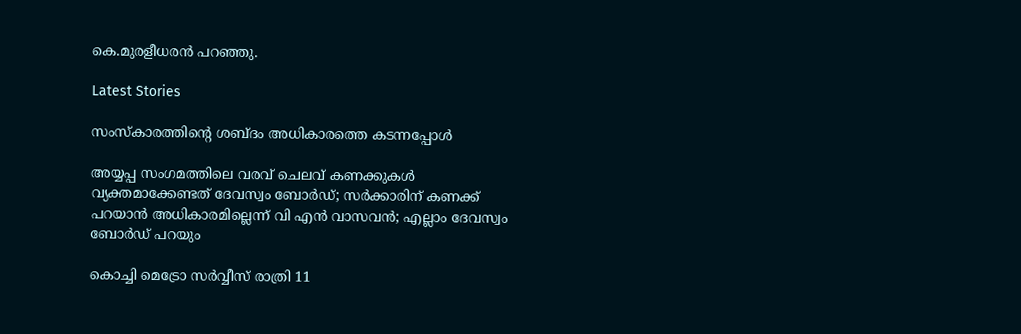കെ.മുരളീധരന്‍ പറഞ്ഞു.

Latest Stories

സംസ്കാരത്തിന്റെ ശബ്ദം അധികാരത്തെ കടന്നപ്പോൾ

അയ്യപ്പ സംഗമത്തിലെ വരവ് ചെലവ് കണക്കുകള്‍ വ്യക്തമാക്കേണ്ടത് ദേവസ്വം ബോര്‍ഡ്; സര്‍ക്കാരിന് കണക്ക് പറയാന്‍ അധികാരമില്ലെന്ന് വി എന്‍ വാസവന്‍; എല്ലാം ദേവസ്വം ബോര്‍ഡ് പറയും

കൊച്ചി മെട്രോ സര്‍വ്വീസ് രാത്രി 11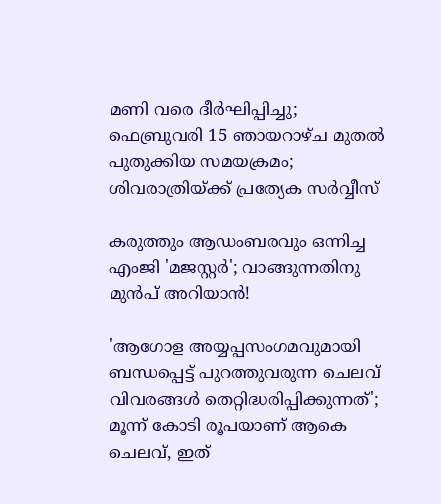മണി വരെ ദീര്‍ഘിപ്പിച്ചു; ഫെബ്രുവരി 15 ഞായറാഴ്ച മുതല്‍ പുതുക്കിയ സമയക്രമം; ശിവരാത്രിയ്ക്ക് പ്രത്യേക സര്‍വ്വീസ്

കരുത്തും ആഡംബരവും ഒന്നിച്ച എംജി 'മജസ്റ്റർ'; വാങ്ങുന്നതിനു മുൻപ് അറിയാൻ!

'ആഗോള അയ്യപ്പസംഗമവുമായി ബന്ധപ്പെട്ട് പുറത്തുവരുന്ന ചെലവ് വിവരങ്ങള്‍ തെറ്റിദ്ധരിപ്പിക്കുന്നത്'; മൂന്ന് കോടി രൂപയാണ് ആകെ ചെലവ്, ഇത്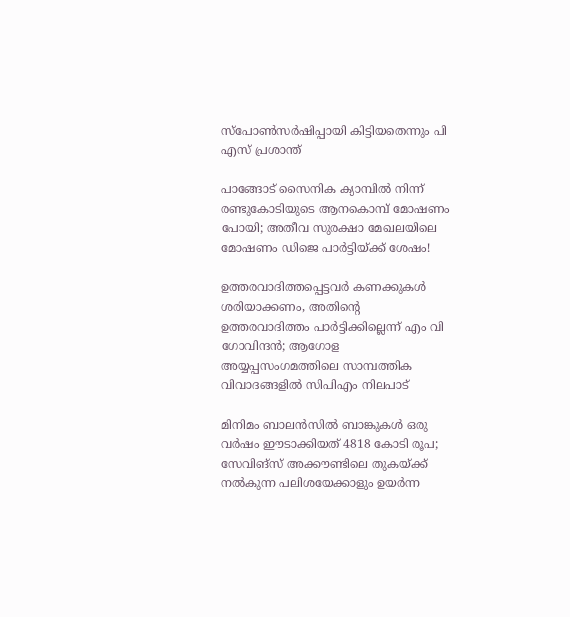സ്‌പോണ്‍സര്‍ഷിപ്പായി കിട്ടിയതെന്നും പി എസ് പ്രശാന്ത്

പാങ്ങോട് സൈനിക ക്യാമ്പില്‍ നിന്ന് രണ്ടുകോടിയുടെ ആനകൊമ്പ് മോഷണം പോയി; അതീവ സുരക്ഷാ മേഖലയിലെ മോഷണം ഡിജെ പാര്‍ട്ടിയ്ക്ക് ശേഷം!

ഉത്തരവാദിത്തപ്പെട്ടവര്‍ കണക്കുകള്‍ ശരിയാക്കണം, അതിന്റെ ഉത്തരവാദിത്തം പാര്‍ട്ടിക്കില്ലെന്ന് എം വി ഗോവിന്ദന്‍; ആഗോള അയ്യപ്പസംഗമത്തിലെ സാമ്പത്തിക വിവാദങ്ങളില്‍ സിപിഎം നിലപാട്

മിനിമം ബാലന്‍സില്‍ ബാങ്കുകള്‍ ഒരു വര്‍ഷം ഈടാക്കിയത് 4818 കോടി രൂപ; സേവിങ്‌സ് അക്കൗണ്ടിലെ തുകയ്ക്ക് നല്‍കുന്ന പലിശയേക്കാളും ഉയര്‍ന്ന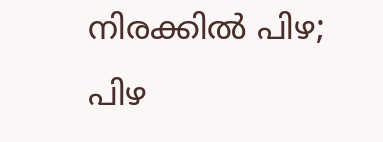നിരക്കില്‍ പിഴ; പിഴ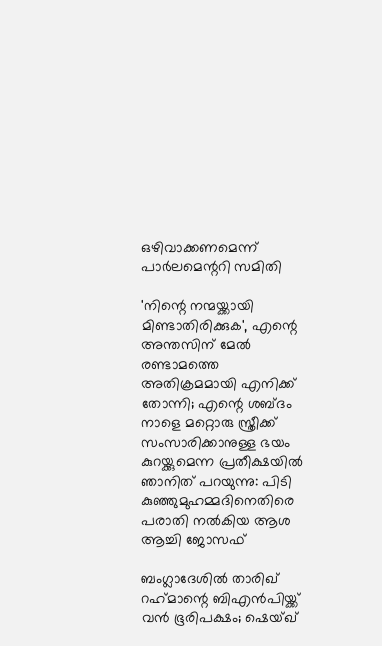ഒഴിവാക്കണമെന്ന് പാര്‍ലമെന്ററി സമിതി

'നിന്റെ നന്മയ്ക്കായി മിണ്ടാതിരിക്കുക', എന്റെ അന്തസിന് മേല്‍ രണ്ടാമത്തെ അതിക്രമമായി എനിക്ക് തോന്നി; എന്റെ ശബ്ദം നാളെ മറ്റൊരു സ്ത്രീക്ക് സംസാരിക്കാനുള്ള ഭയം കുറയ്ക്കുമെന്ന പ്രതീക്ഷയില്‍ ഞാനിത് പറയുന്നു: പിടി കുഞ്ഞുമുഹമ്മദിനെതിരെ പരാതി നല്‍കിയ ആശ ആച്ചി ജോസഫ്‌

ബംഗ്ലാദേശില്‍ താരിഖ് റഹ്‌മാന്റെ ബിഎന്‍പിയ്ക്ക് വന്‍ ഭൂരിപക്ഷം; ഷെയ്ഖ്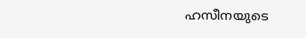ഹസീനയുടെ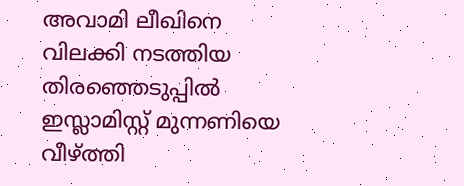അവാമി ലീഖിനെ വിലക്കി നടത്തിയ തിരഞ്ഞെടുപ്പില്‍ ഇസ്ലാമിസ്റ്റ് മുന്നണിയെ വീഴ്ത്തി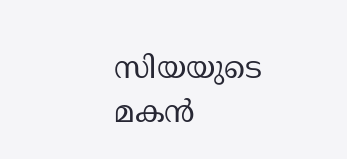സിയയുടെ മകന്‍